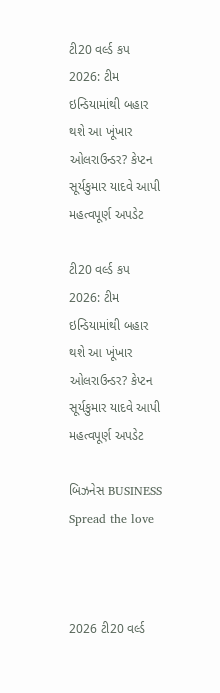ટી20 વર્લ્ડ કપ 2026: ટીમ ઇન્ડિયામાંથી બહાર થશે આ ખૂંખાર ઓલરાઉન્ડર? કેપ્ટન સૂર્યકુમાર યાદવે આપી મહત્વપૂર્ણ અપડેટ

ટી20 વર્લ્ડ કપ 2026: ટીમ ઇન્ડિયામાંથી બહાર થશે આ ખૂંખાર ઓલરાઉન્ડર? કેપ્ટન સૂર્યકુમાર યાદવે આપી મહત્વપૂર્ણ અપડેટ

બિઝનેસ BUSINESS
Spread the love



2026 ટી20 વર્લ્ડ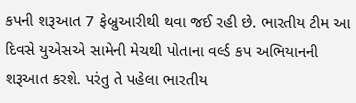કપની શરૂઆત 7 ફેબ્રુઆરીથી થવા જઈ રહી છે. ભારતીય ટીમ આ દિવસે યુએસએ સામેની મેચથી પોતાના વર્લ્ડ કપ અભિયાનની શરૂઆત કરશે. પરંતુ તે પહેલા ભારતીય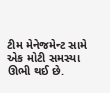ટીમ મેનેજમેન્ટ સામે એક મોટી સમસ્યા ઊભી થઈ છે.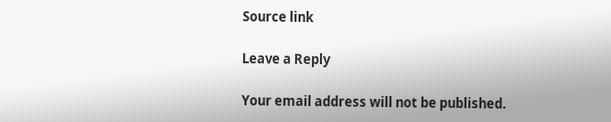Source link

Leave a Reply

Your email address will not be published.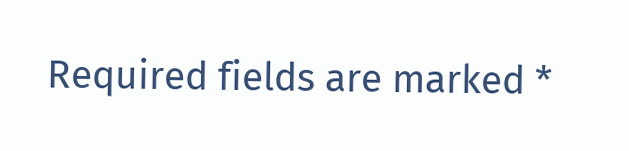Required fields are marked *